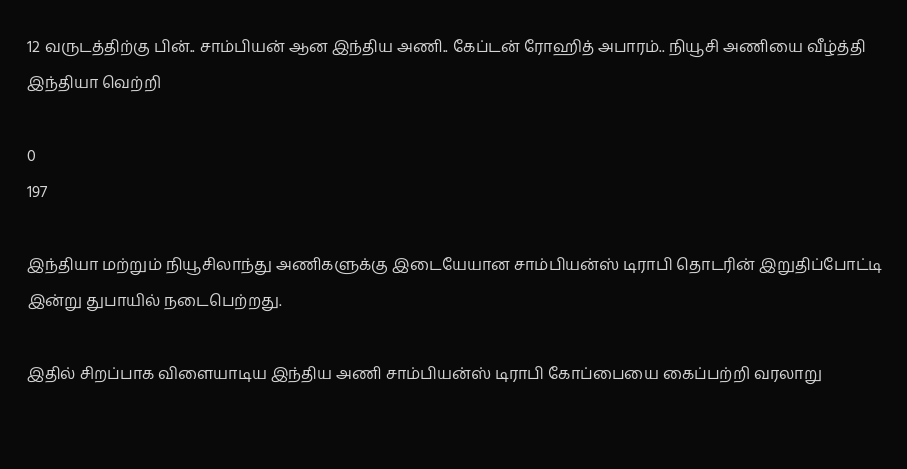12 வருடத்திற்கு பின்.. சாம்பியன் ஆன இந்திய அணி.. கேப்டன் ரோஹித் அபாரம்.. நியூசி அணியை வீழ்த்தி இந்தியா வெற்றி

0
197

இந்தியா மற்றும் நியூசிலாந்து அணிகளுக்கு இடையேயான சாம்பியன்ஸ் டிராபி தொடரின் இறுதிப்போட்டி இன்று துபாயில் நடைபெற்றது.

இதில் சிறப்பாக விளையாடிய இந்திய அணி சாம்பியன்ஸ் டிராபி கோப்பையை கைப்பற்றி வரலாறு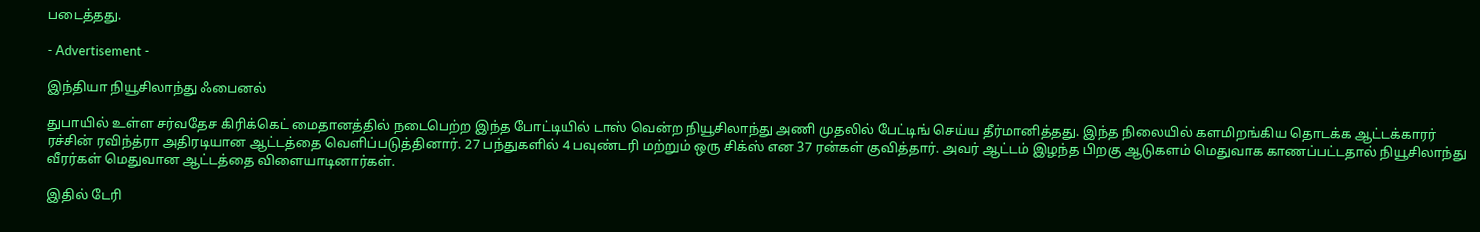படைத்தது.

- Advertisement -

இந்தியா நியூசிலாந்து ஃபைனல்

துபாயில் உள்ள சர்வதேச கிரிக்கெட் மைதானத்தில் நடைபெற்ற இந்த போட்டியில் டாஸ் வென்ற நியூசிலாந்து அணி முதலில் பேட்டிங் செய்ய தீர்மானித்தது. இந்த நிலையில் களமிறங்கிய தொடக்க ஆட்டக்காரர் ரச்சின் ரவிந்த்ரா அதிரடியான ஆட்டத்தை வெளிப்படுத்தினார். 27 பந்துகளில் 4 பவுண்டரி மற்றும் ஒரு சிக்ஸ் என 37 ரன்கள் குவித்தார். அவர் ஆட்டம் இழந்த பிறகு ஆடுகளம் மெதுவாக காணப்பட்டதால் நியூசிலாந்து வீரர்கள் மெதுவான ஆட்டத்தை விளையாடினார்கள்.

இதில் டேரி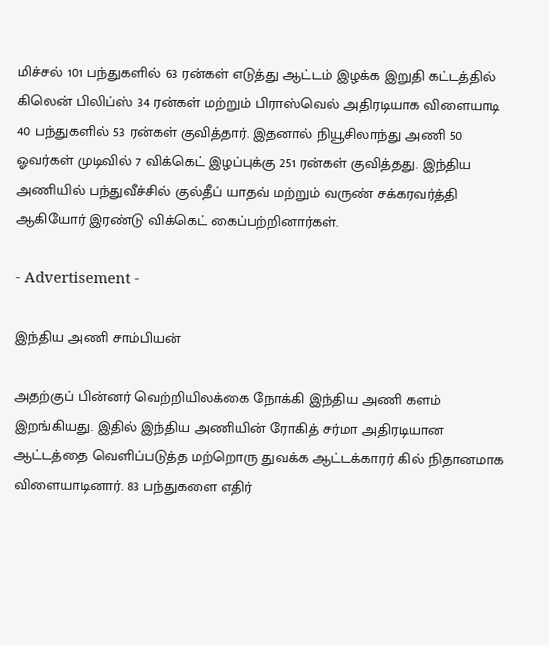மிச்சல் 101 பந்துகளில் 63 ரன்கள் எடுத்து ஆட்டம் இழக்க இறுதி கட்டத்தில் கிலென் பிலிப்ஸ் 34 ரன்கள் மற்றும் பிராஸ்வெல் அதிரடியாக விளையாடி 40 பந்துகளில் 53 ரன்கள் குவித்தார். இதனால் நியூசிலாந்து அணி 50 ஓவர்கள் முடிவில் 7 விக்கெட் இழப்புக்கு 251 ரன்கள் குவித்தது. இந்திய அணியில் பந்துவீச்சில் குல்தீப் யாதவ் மற்றும் வருண் சக்கரவர்த்தி ஆகியோர் இரண்டு விக்கெட் கைப்பற்றினார்கள்.

- Advertisement -

இந்திய அணி சாம்பியன்

அதற்குப் பின்னர் வெற்றியிலக்கை நோக்கி இந்திய அணி களம் இறங்கியது. இதில் இந்திய அணியின் ரோகித் சர்மா அதிரடியான ஆட்டத்தை வெளிப்படுத்த மற்றொரு துவக்க ஆட்டக்காரர் கில் நிதானமாக விளையாடினார். 83 பந்துகளை எதிர்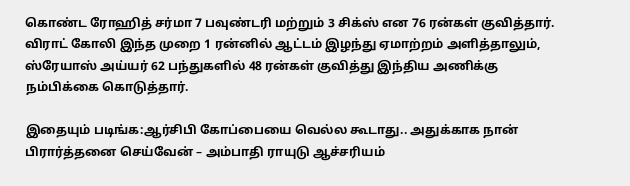கொண்ட ரோஹித் சர்மா 7 பவுண்டரி மற்றும் 3 சிக்ஸ் என 76 ரன்கள் குவித்தார். விராட் கோலி இந்த முறை 1 ரன்னில் ஆட்டம் இழந்து ஏமாற்றம் அளித்தாலும், ஸ்ரேயாஸ் அய்யர் 62 பந்துகளில் 48 ரன்கள் குவித்து இந்திய அணிக்கு நம்பிக்கை கொடுத்தார்.

இதையும் படிங்க:ஆர்சிபி கோப்பையை வெல்ல கூடாது.. அதுக்காக நான் பிரார்த்தனை செய்வேன் – அம்பாதி ராயுடு ஆச்சரியம்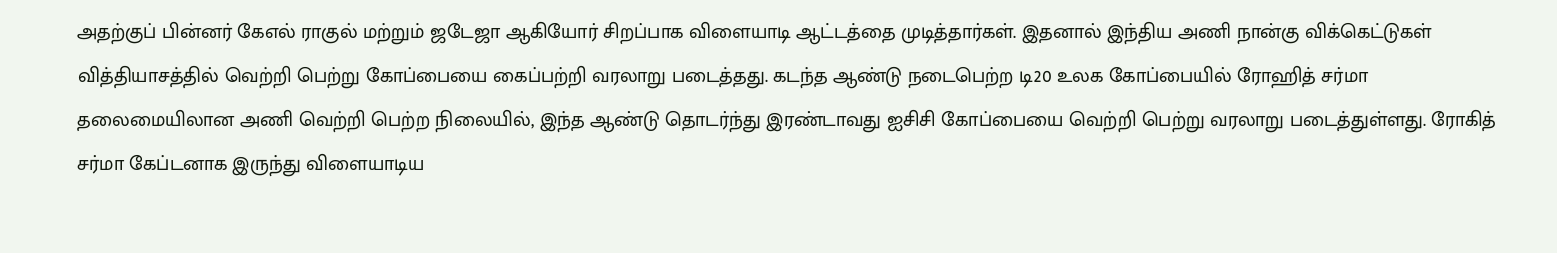அதற்குப் பின்னர் கேஎல் ராகுல் மற்றும் ஜடேஜா ஆகியோர் சிறப்பாக விளையாடி ஆட்டத்தை முடித்தார்கள். இதனால் இந்திய அணி நான்கு விக்கெட்டுகள் வித்தியாசத்தில் வெற்றி பெற்று கோப்பையை கைப்பற்றி வரலாறு படைத்தது. கடந்த ஆண்டு நடைபெற்ற டி20 உலக கோப்பையில் ரோஹித் சர்மா தலைமையிலான அணி வெற்றி பெற்ற நிலையில், இந்த ஆண்டு தொடர்ந்து இரண்டாவது ஐசிசி கோப்பையை வெற்றி பெற்று வரலாறு படைத்துள்ளது. ரோகித் சர்மா கேப்டனாக இருந்து விளையாடிய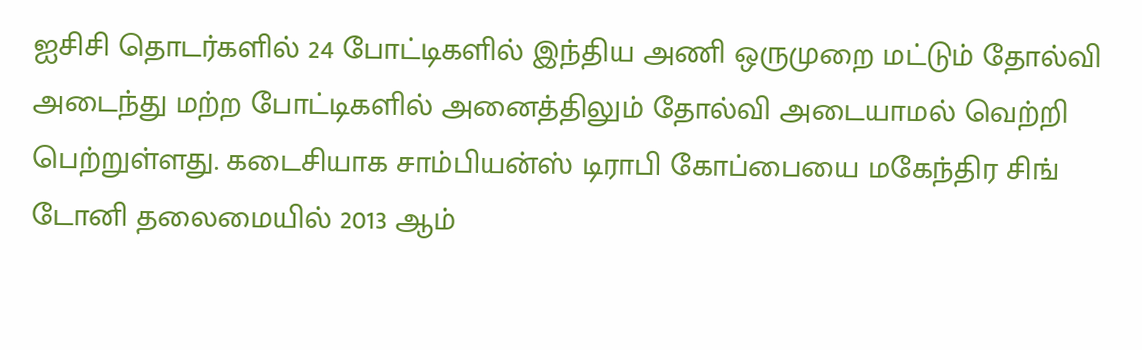ஐசிசி தொடர்களில் 24 போட்டிகளில் இந்திய அணி ஒருமுறை மட்டும் தோல்வி அடைந்து மற்ற போட்டிகளில் அனைத்திலும் தோல்வி அடையாமல் வெற்றி பெற்றுள்ளது. கடைசியாக சாம்பியன்ஸ் டிராபி கோப்பையை மகேந்திர சிங் டோனி தலைமையில் 2013 ஆம்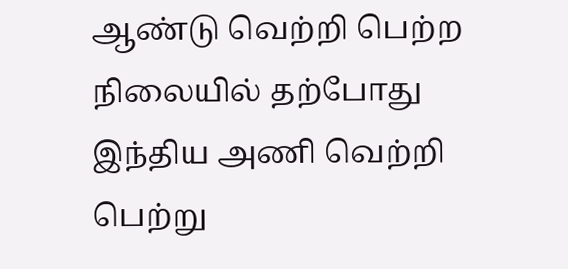ஆண்டு வெற்றி பெற்ற நிலையில் தற்போது இந்திய அணி வெற்றி பெற்று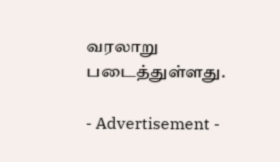வரலாறு படைத்துள்ளது.

- Advertisement -